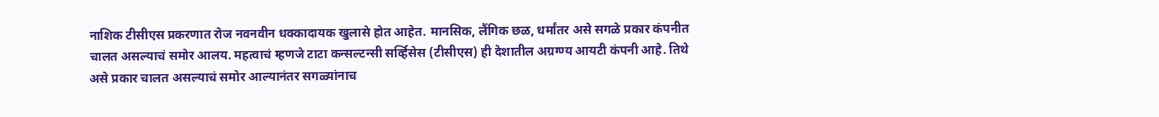नाशिक टीसीएस प्रकरणात रोज नवनवीन धक्कादायक खुलासे होत आहेत. मानसिक, लैंगिक छळ, धर्मांतर असे सगळे प्रकार कंपनीत चालत असल्याचं समोर आलय. महत्वाचं म्हणजे टाटा कन्सल्टन्सी सर्व्हिसेस (टीसीएस) ही देशातील अग्रग्ण्य आयटी कंपनी आहे. तिथे असे प्रकार चालत असल्याचं समोर आल्यानंतर सगळ्यांनाच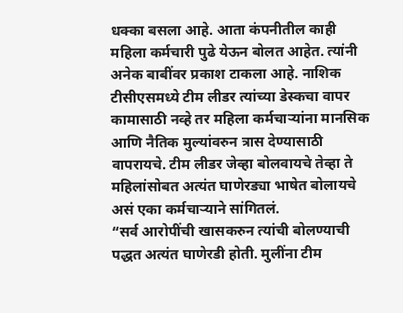धक्का बसला आहे. आता कंपनीतील काही महिला कर्मचारी पुढे येऊन बोलत आहेत. त्यांनी अनेक बाबींवर प्रकाश टाकला आहे. नाशिक टीसीएसमध्ये टीम लीडर त्यांच्या डेस्कचा वापर कामासाठी नव्हे तर महिला कर्मचाऱ्यांना मानसिक आणि नैतिक मुल्यांवरुन त्रास देण्यासाठी वापरायचे. टीम लीडर जेव्हा बोलवायचे तेव्हा ते महिलांसोबत अत्यंत घाणेरड्या भाषेत बोलायचे असं एका कर्मचाऱ्याने सांगितलं.
“सर्व आरोपींची खासकरुन त्यांची बोलण्याची पद्धत अत्यंत घाणेरडी होती. मुलींना टीम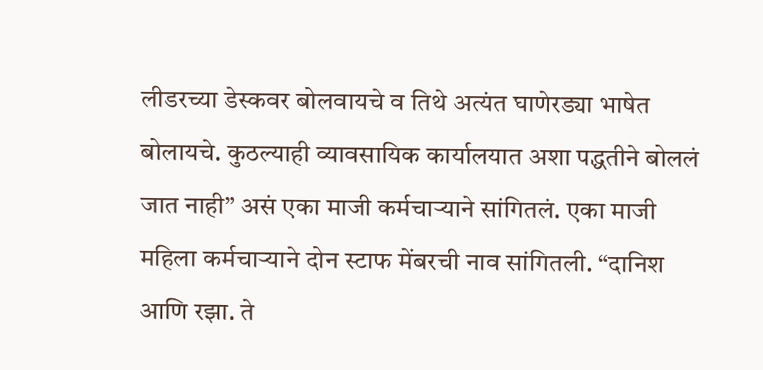लीडरच्या डेस्कवर बोलवायचे व तिथे अत्यंत घाणेरड्या भाषेत बोलायचे. कुठल्याही व्यावसायिक कार्यालयात अशा पद्धतीने बोललं जात नाही” असं एका माजी कर्मचाऱ्याने सांगितलं. एका माजी महिला कर्मचाऱ्याने दोन स्टाफ मेंबरची नाव सांगितली. “दानिश आणि रझा. ते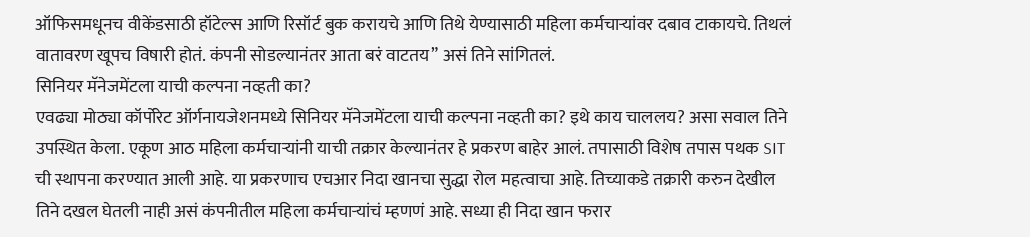ऑफिसमधूनच वीकेंडसाठी हॉटेल्स आणि रिसॉर्ट बुक करायचे आणि तिथे येण्यासाठी महिला कर्मचाऱ्यांवर दबाव टाकायचे. तिथलं वातावरण खूपच विषारी होतं. कंपनी सोडल्यानंतर आता बरं वाटतय” असं तिने सांगितलं.
सिनियर मॅनेजमेंटला याची कल्पना नव्हती का?
एवढ्या मोठ्या कॉर्पोरेट ऑर्गनायजेशनमध्ये सिनियर मॅनेजमेंटला याची कल्पना नव्हती का? इथे काय चाललय? असा सवाल तिने उपस्थित केला. एकूण आठ महिला कर्मचाऱ्यांनी याची तक्रार केल्यानंतर हे प्रकरण बाहेर आलं. तपासाठी विशेष तपास पथक SIT ची स्थापना करण्यात आली आहे. या प्रकरणाच एचआर निदा खानचा सुद्धा रोल महत्वाचा आहे. तिच्याकडे तक्रारी करुन देखील तिने दखल घेतली नाही असं कंपनीतील महिला कर्मचाऱ्यांचं म्हणणं आहे. सध्या ही निदा खान फरार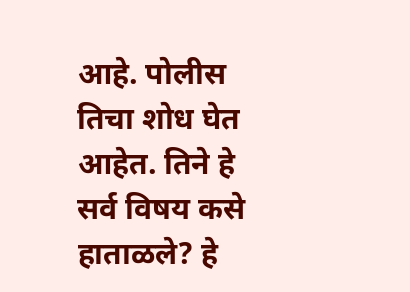आहे. पोलीस तिचा शोध घेत आहेत. तिने हे सर्व विषय कसे हाताळले? हे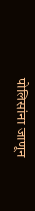पोलिसांना जाणून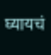घ्यायचं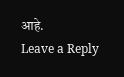आहे.
Leave a Reply